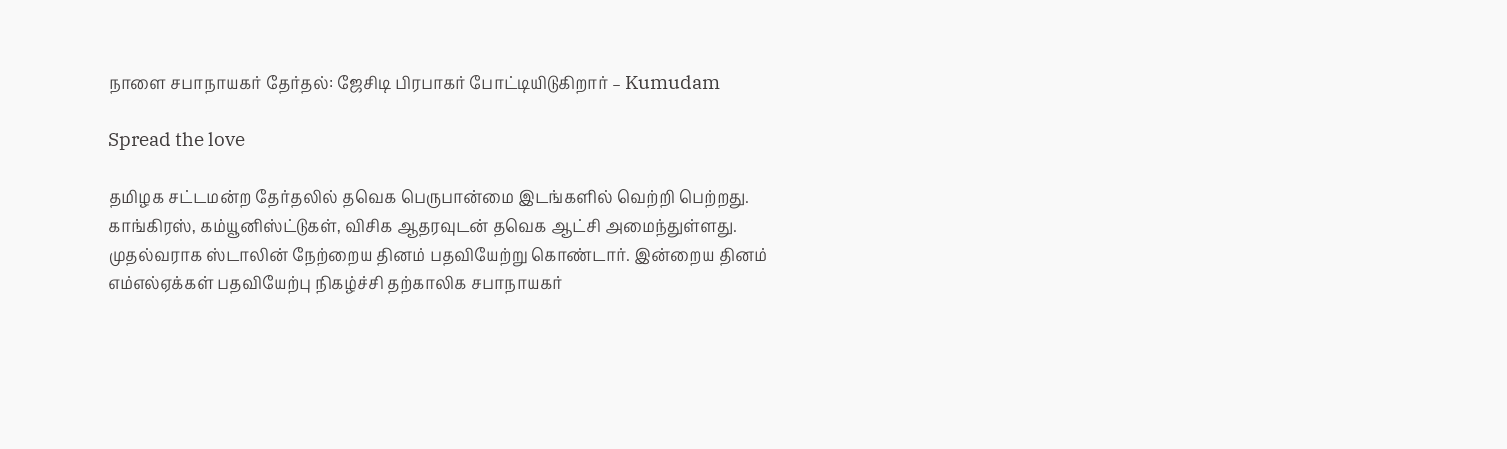நாளை சபாநாயகர் தேர்தல்: ஜேசிடி பிரபாகர் போட்டியிடுகிறார் – Kumudam

Spread the love

தமிழக சட்டமன்ற தேர்தலில் தவெக பெருபான்மை இடங்களில் வெற்றி பெற்றது. காங்கிரஸ், கம்யூனிஸ்ட்டுகள், விசிக ஆதரவுடன் தவெக ஆட்சி அமைந்துள்ளது. முதல்வராக ஸ்டாலின் நேற்றைய தினம் பதவியேற்று கொண்டார். இன்றைய தினம் எம்எல்ஏக்கள் பதவியேற்பு நிகழ்ச்சி தற்காலிக சபாநாயகர்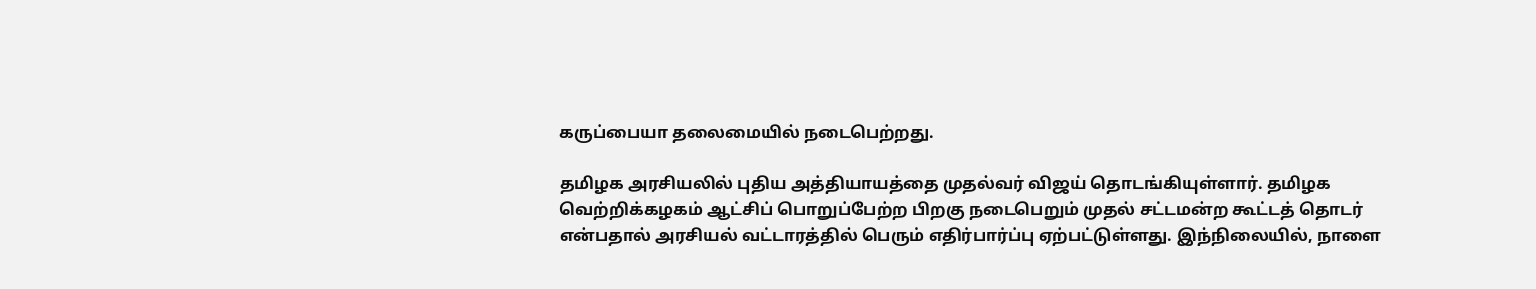கருப்பையா தலைமையில் நடைபெற்றது.

தமிழக அரசியலில் புதிய அத்தியாயத்தை முதல்வர் விஜய் தொடங்கியுள்ளார். தமிழக வெற்றிக்கழகம் ஆட்சிப் பொறுப்பேற்ற பிறகு நடைபெறும் முதல் சட்டமன்ற கூட்டத் தொடர் என்பதால் அரசியல் வட்டாரத்தில் பெரும் எதிர்பார்ப்பு ஏற்பட்டுள்ளது. இந்நிலையில், நாளை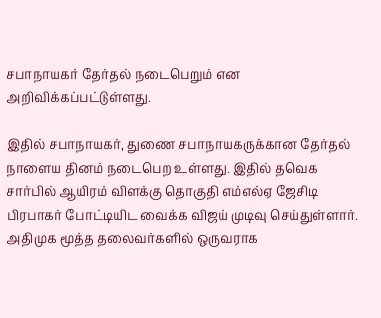சபாநாயகர் தேர்தல் நடைபெறும் என அறிவிக்கப்பட்டுள்ளது.

இதில் சபாநாயகர், துணை சபாநாயகருக்கான தேர்தல் நாளைய தினம் நடைபெற உள்ளது. இதில் தவெக சார்பில் ஆயிரம் விளக்கு தொகுதி எம்எல்ஏ ஜேசிடி பிரபாகர் போட்டியிட வைக்க விஜய் முடிவு செய்துள்ளார். அதிமுக மூத்த தலைவர்களில் ஒருவராக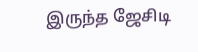இருந்த ஜேசிடி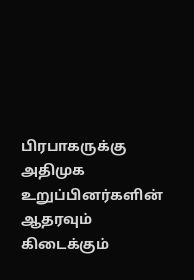பிரபாகருக்கு அதிமுக உறுப்பினர்களின் ஆதரவும் கிடைக்கும்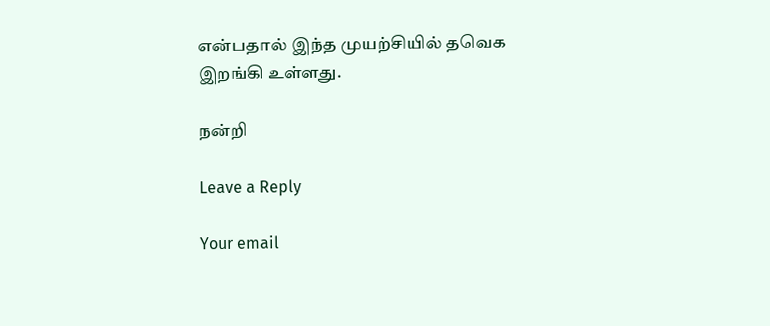என்பதால் இந்த முயற்சியில் தவெக இறங்கி உள்ளது.

நன்றி

Leave a Reply

Your email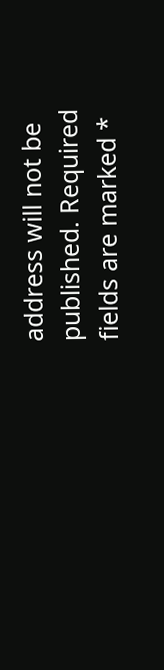address will not be published. Required fields are marked *